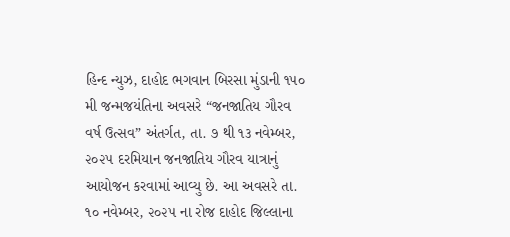હિન્દ ન્યુઝ, દાહોદ ભગવાન બિરસા મુંડાની ૧૫૦ મી જન્મજયંતિના અવસરે “જનજાતિય ગૌરવ વર્ષ ઉત્સવ” અંતર્ગત, તા. ૭ થી ૧૩ નવેમ્બર, ૨૦૨૫ દરમિયાન જનજાતિય ગૌરવ યાત્રાનું આયોજન કરવામાં આવ્યુ છે. આ અવસરે તા. ૧૦ નવેમ્બર, ૨૦૨૫ ના રોજ દાહોદ જિલ્લાના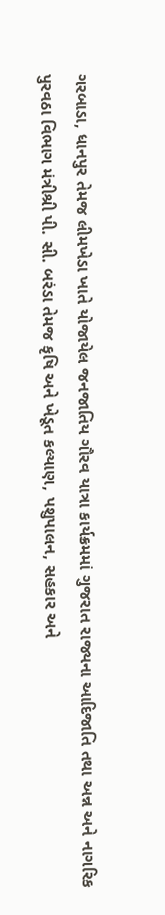ગરબાડા, ધાનપુર તેમજ લીમખેડા ખાતે યોજાયેલ જનજાતિય ગૌરવ યાત્રા કાર્યક્રમમાં ગુજરાત રાજ્યના આદિજાતિ તથા અન્ન અને નાગરિક પુરવઠા વિભાગ મંત્રીશ્રી પી. સી. બરંડા તેમજ કૃષિ અને ખેડૂત કલ્યાણ, પશુપાલન, સહકાર અને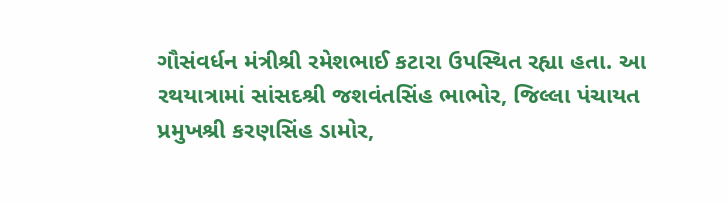ગૌસંવર્ધન મંત્રીશ્રી રમેશભાઈ કટારા ઉપસ્થિત રહ્યા હતા. આ રથયાત્રામાં સાંસદશ્રી જશવંતસિંહ ભાભોર, જિલ્લા પંચાયત પ્રમુખશ્રી કરણસિંહ ડામોર,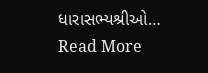ધારાસભ્યશ્રીઓ…
Read More